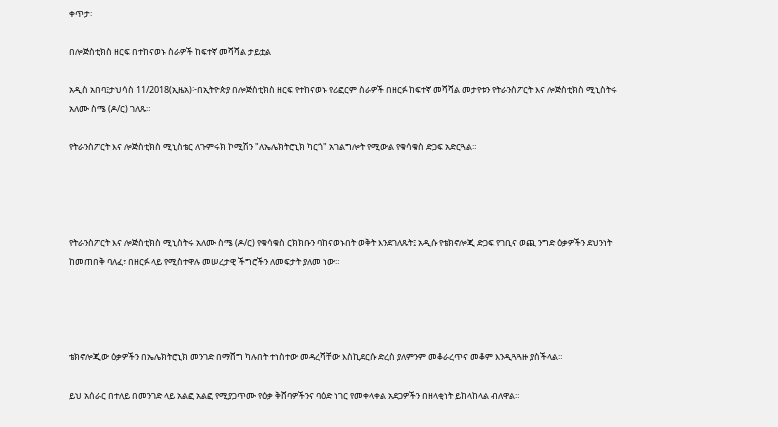ቀጥታ፡

በሎጅስቲክስ ዘርፍ በተከናወኑ ስራዎች ከፍተኛ መሻሻል ታይቷል

አዲስ አበባ፤ታህሳስ 11/2018(ኢዜአ)፦በኢትዮጵያ በሎጅስቲክስ ዘርፍ የተከናወኑ የሪፎርም ስራዎች በዘርፉ ከፍተኛ መሻሻል መታየቱን የትራንስፖርት እና ሎጅስቲክስ ሚኒስትሩ አለሙ ስሜ (ዶ/ር) ገለጹ።

የትራንስፖርት እና ሎጅስቲክስ ሚኒስቴር ለጉምሩክ ኮሚሽን "ለኤሌክትሮኒክ ካርጎ" አገልግሎት የሚውል የቁሳቁስ ድጋፍ አድርጓል።




የትራንስፖርት እና ሎጅስቲክስ ሚኒስትሩ አለሙ ስሜ (ዶ/ር) የቁሳቁስ ርክክቡን ባከናወኑበት ወቅት እንደገለጹት፤ አዲሱ የቴክኖሎጂ ድጋፍ የገቢና ወጪ ንግድ ዕቃዎችን ደህንነት ከመጠበቅ ባለፈ፣ በዘርፉ ላይ የሚስተዋሉ መሠረታዊ ችግሮችን ለመፍታት ያለመ ነው።




ቴክኖሎጂው ዕቃዎችን በኤሌክትሮኒክ መንገድ በማሸግ ካሉበት ተነስተው መዳረሻቸው እስኪደርሱ ድረስ ያለምንም መቆራረጥና መቆም እንዲጓጓዙ ያስችላል።

ይህ አሰራር በተለይ በመንገድ ላይ አልፎ አልፎ የሚያጋጥሙ የዕቃ ቅሸባዎችንና ባዕድ ነገር የመቀላቀል አደጋዎችን በዘላቂነት ይከላከላል ብለዋል።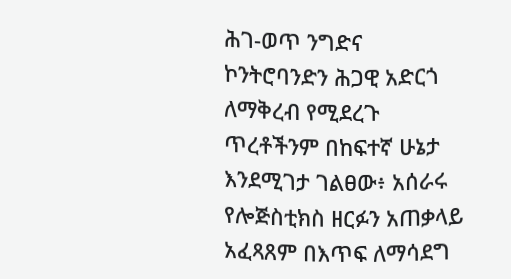ሕገ-ወጥ ንግድና ኮንትሮባንድን ሕጋዊ አድርጎ ለማቅረብ የሚደረጉ ጥረቶችንም በከፍተኛ ሁኔታ እንደሚገታ ገልፀው፥ አሰራሩ የሎጅስቲክስ ዘርፉን አጠቃላይ አፈጻጸም በእጥፍ ለማሳደግ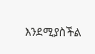እንደሚያስችል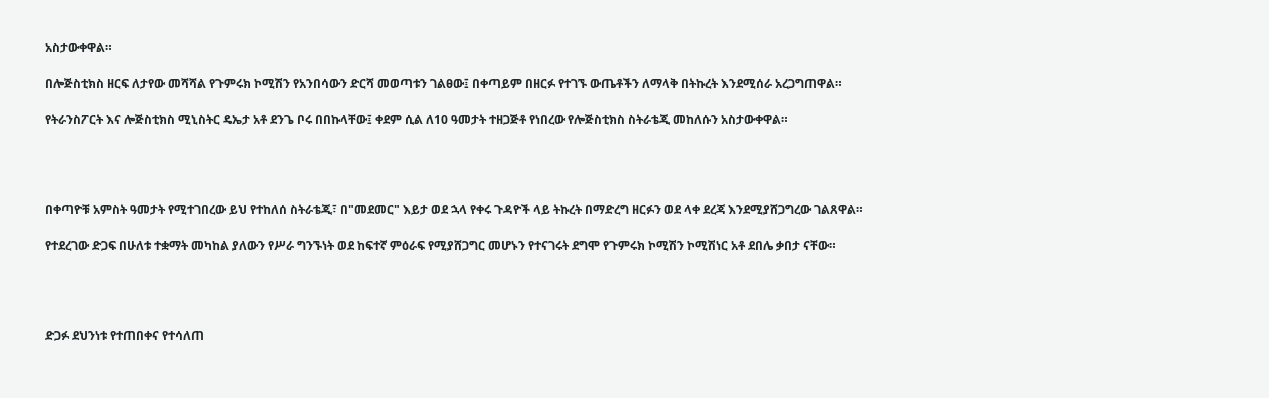አስታውቀዋል።

በሎጅስቲክስ ዘርፍ ለታየው መሻሻል የጉምሩክ ኮሚሽን የአንበሳውን ድርሻ መወጣቱን ገልፀው፤ በቀጣይም በዘርፉ የተገኙ ውጤቶችን ለማላቅ በትኩረት እንደሚሰራ አረጋግጠዋል።

የትራንስፖርት እና ሎጅስቲክስ ሚኒስትር ዴኤታ አቶ ደንጌ ቦሩ በበኩላቸው፤ ቀደም ሲል ለ10 ዓመታት ተዘጋጅቶ የነበረው የሎጅስቲክስ ስትራቴጂ መከለሱን አስታውቀዋል።




በቀጣዮቹ አምስት ዓመታት የሚተገበረው ይህ የተከለሰ ስትራቴጂ፣ በ"መደመር" እይታ ወደ ኋላ የቀሩ ጉዳዮች ላይ ትኩረት በማድረግ ዘርፉን ወደ ላቀ ደረጃ እንደሚያሸጋግረው ገልጸዋል።

የተደረገው ድጋፍ በሁለቱ ተቋማት መካከል ያለውን የሥራ ግንኙነት ወደ ከፍተኛ ምዕራፍ የሚያሸጋግር መሆኑን የተናገሩት ደግሞ የጉምሩክ ኮሚሽን ኮሚሽነር አቶ ደበሌ ቃበታ ናቸው።




ድጋፉ ደህንነቱ የተጠበቀና የተሳለጠ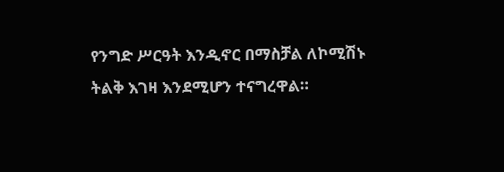የንግድ ሥርዓት እንዲኖር በማስቻል ለኮሚሽኑ ትልቅ እገዛ እንደሚሆን ተናግረዋል።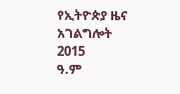የኢትዮጵያ ዜና አገልግሎት
2015
ዓ.ም